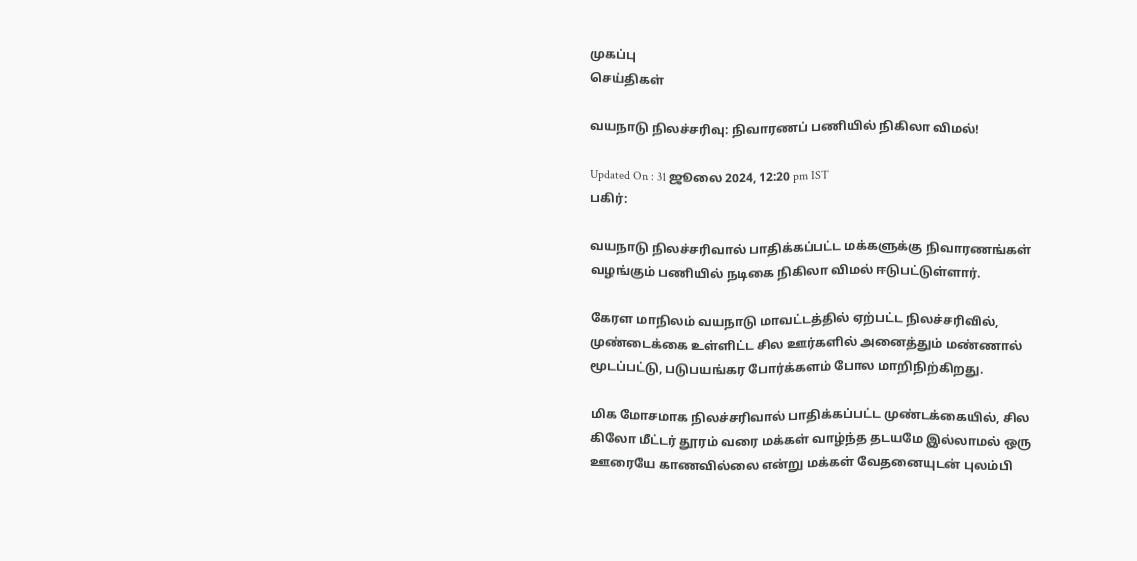முகப்பு
செய்திகள்

வயநாடு நிலச்சரிவு: நிவாரணப் பணியில் நிகிலா விமல்!

Updated On : 31 ஜூலை 2024, 12:20 pm IST
பகிர்:

வயநாடு நிலச்சரிவால் பாதிக்கப்பட்ட மக்களுக்கு நிவாரணங்கள் வழங்கும் பணியில் நடிகை நிகிலா விமல் ஈடுபட்டுள்ளார்.

கேரள மாநிலம் வயநாடு மாவட்டத்தில் ஏற்பட்ட நிலச்சரிவில், முண்டைக்கை உள்ளிட்ட சில ஊர்களில் அனைத்தும் மண்ணால் மூடப்பட்டு, படுபயங்கர போர்க்களம் போல மாறிநிற்கிறது.

மிக மோசமாக நிலச்சரிவால் பாதிக்கப்பட்ட முண்டக்கையில், சில கிலோ மீட்டர் தூரம் வரை மக்கள் வாழ்ந்த தடயமே இல்லாமல் ஒரு ஊரையே காணவில்லை என்று மக்கள் வேதனையுடன் புலம்பி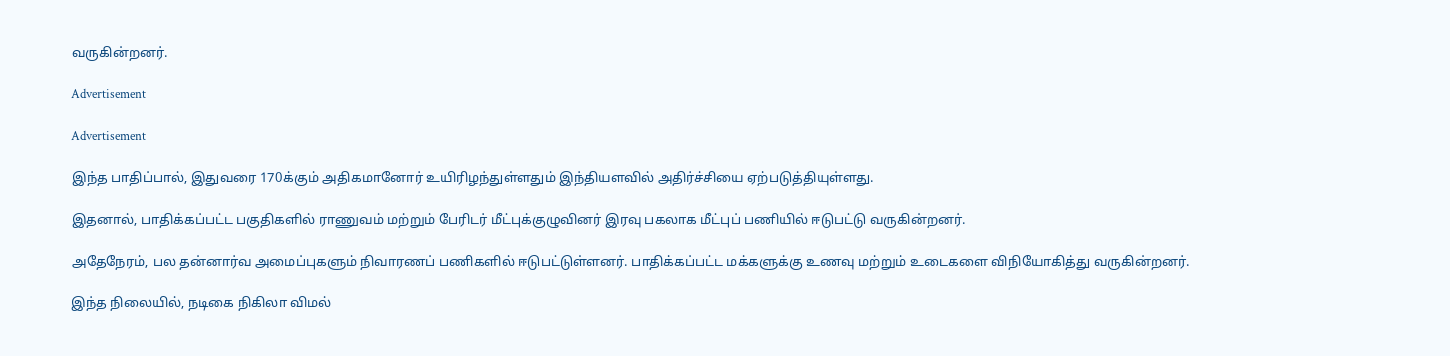வருகின்றனர்.

Advertisement

Advertisement

இந்த பாதிப்பால், இதுவரை 170க்கும் அதிகமானோர் உயிரிழந்துள்ளதும் இந்தியளவில் அதிர்ச்சியை ஏற்படுத்தியுள்ளது.

இதனால், பாதிக்கப்பட்ட பகுதிகளில் ராணுவம் மற்றும் பேரிடர் மீட்புக்குழுவினர் இரவு பகலாக மீட்புப் பணியில் ஈடுபட்டு வருகின்றனர்.

அதேநேரம், பல தன்னார்வ அமைப்புகளும் நிவாரணப் பணிகளில் ஈடுபட்டுள்ளனர். பாதிக்கப்பட்ட மக்களுக்கு உணவு மற்றும் உடைகளை விநியோகித்து வருகின்றனர்.

இந்த நிலையில், நடிகை நிகிலா விமல்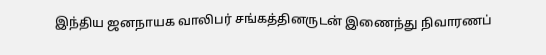இந்திய ஜனநாயக வாலிபர் சங்கத்தினருடன் இணைந்து நிவாரணப்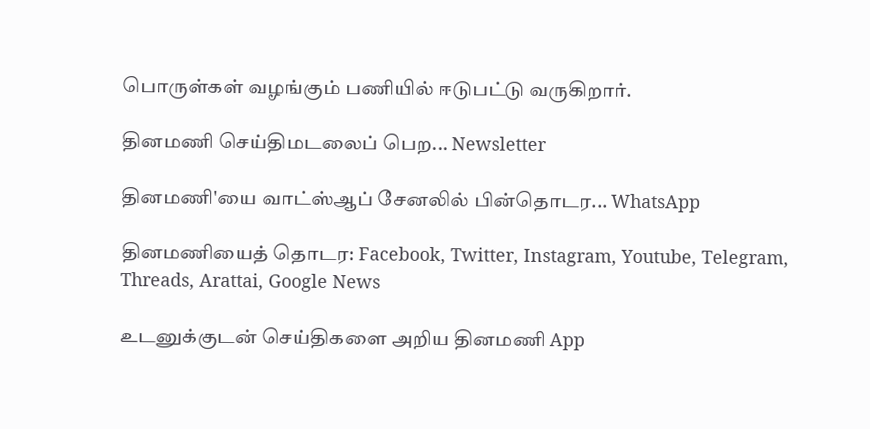பொருள்கள் வழங்கும் பணியில் ஈடுபட்டு வருகிறார்.

தினமணி செய்திமடலைப் பெற... Newsletter

தினமணி'யை வாட்ஸ்ஆப் சேனலில் பின்தொடர... WhatsApp

தினமணியைத் தொடர: Facebook, Twitter, Instagram, Youtube, Telegram, Threads, Arattai, Google News

உடனுக்குடன் செய்திகளை அறிய தினமணி App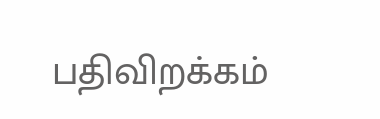பதிவிறக்கம்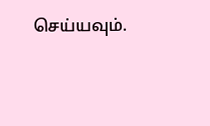செய்யவும்.